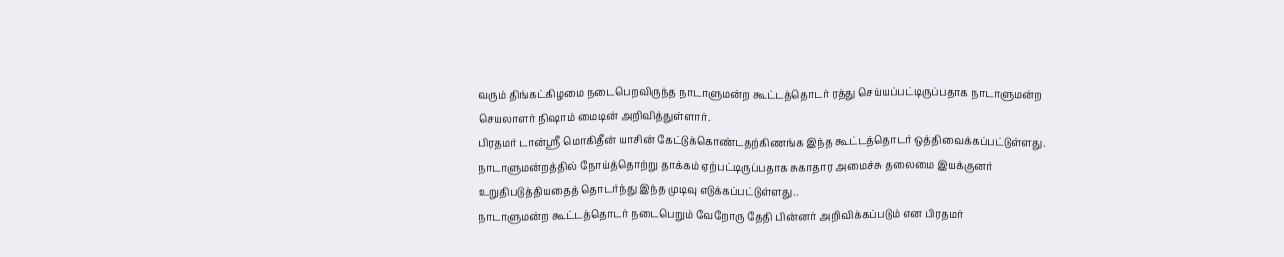வரும் திங்கட்கிழமை நடைபெறவிருந்த நாடாளுமன்ற கூட்டத்தொடர் ரத்து செய்யப்பட்டிருப்பதாக நாடாளுமன்ற செயலாளர் நிஷாம் மைடின் அறிவித்துள்ளார்.
பிரதமர் டான்ஸ்ரீ மொகிதீன் யாசின் கேட்டுக்கொண்டதற்கிணங்க இந்த கூட்டத்தொடர் ஒத்திவைக்கப்பட்டுள்ளது.
நாடாளுமன்றத்தில் நோய்த்தொற்று தாக்கம் ஏற்பட்டிருப்பதாக சுகாதார அமைச்சு தலைமை இயக்குனர் உறுதிபடுத்தியதைத் தொடர்ந்து இந்த முடிவு எடுக்கப்பட்டுள்ளது..
நாடாளுமன்ற கூட்டத்தொடர் நடைபெறும் வேறோரு தேதி பின்னர் அறிவிக்கப்படும் என பிரதமர்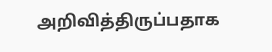அறிவித்திருப்பதாக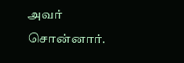அவர் சொன்னார்.